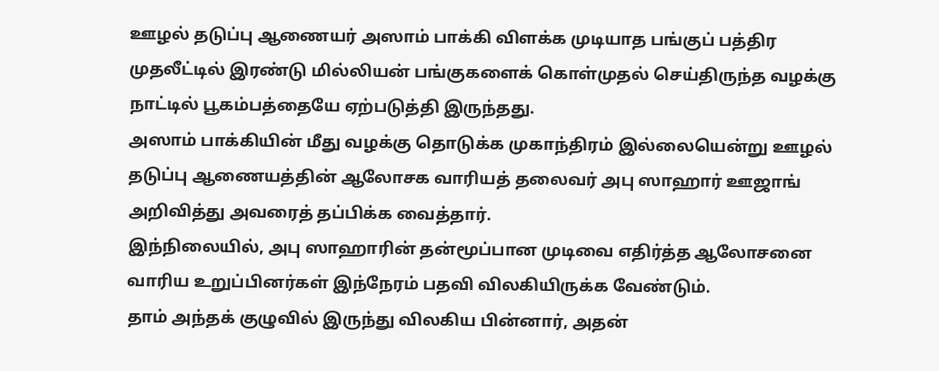ஊழல் தடுப்பு ஆணையர் அஸாம் பாக்கி விளக்க முடியாத பங்குப் பத்திர முதலீட்டில் இரண்டு மில்லியன் பங்குகளைக் கொள்முதல் செய்திருந்த வழக்கு நாட்டில் பூகம்பத்தையே ஏற்படுத்தி இருந்தது.
அஸாம் பாக்கியின் மீது வழக்கு தொடுக்க முகாந்திரம் இல்லையென்று ஊழல் தடுப்பு ஆணையத்தின் ஆலோசக வாரியத் தலைவர் அபு ஸாஹார் ஊஜாங் அறிவித்து அவரைத் தப்பிக்க வைத்தார்.
இந்நிலையில், அபு ஸாஹாரின் தன்மூப்பான முடிவை எதிர்த்த ஆலோசனை வாரிய உறுப்பினர்கள் இந்நேரம் பதவி விலகியிருக்க வேண்டும்.
தாம் அந்தக் குழுவில் இருந்து விலகிய பின்னார், அதன்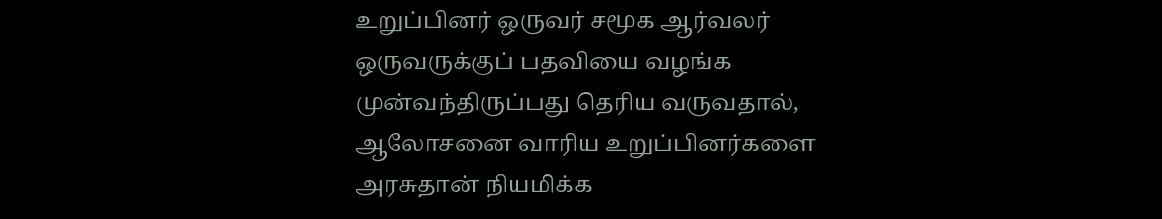உறுப்பினர் ஒருவர் சமூக ஆர்வலர் ஒருவருக்குப் பதவியை வழங்க முன்வந்திருப்பது தெரிய வருவதால், ஆலோசனை வாரிய உறுப்பினர்களை அரசுதான் நியமிக்க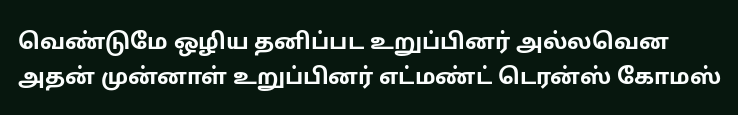வெண்டுமே ஒழிய தனிப்பட உறுப்பினர் அல்லவென அதன் முன்னாள் உறுப்பினர் எட்மண்ட் டெரன்ஸ் கோமஸ்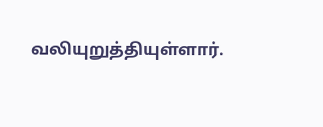வலியுறுத்தியுள்ளார்.